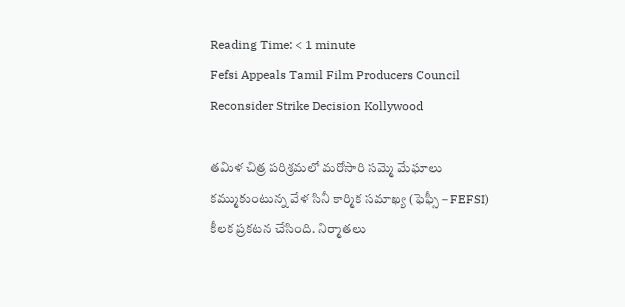Reading Time: < 1 minute
Fefsi Appeals Tamil Film Producers Council Reconsider Strike Decision Kollywood

తమిళ చిత్ర పరిశ్రమలో మరోసారి సమ్మె మేఘాలు కమ్ముకుంటున్న వేళ సినీ కార్మిక సమాఖ్య (ఫెఫ్సీ – FEFSI) కీలక ప్రకటన చేసింది. నిర్మాతలు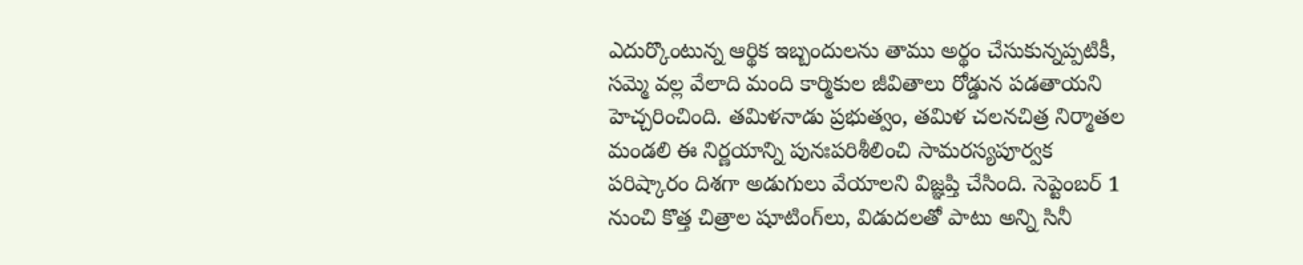ఎదుర్కొంటున్న ఆర్థిక ఇబ్బందులను తాము అర్థం చేసుకున్నప్పటికీ, సమ్మె వల్ల వేలాది మంది కార్మికుల జీవితాలు రోడ్డున పడతాయని హెచ్చరించింది. తమిళనాడు ప్రభుత్వం, తమిళ చలనచిత్ర నిర్మాతల మండలి ఈ నిర్ణయాన్ని పునఃపరిశీలించి సామరస్యపూర్వక పరిష్కారం దిశగా అడుగులు వేయాలని విజ్ఞప్తి చేసింది. సెప్టెంబర్ 1 నుంచి కొత్త చిత్రాల షూటింగ్‌లు, విడుదలతో పాటు అన్ని సినీ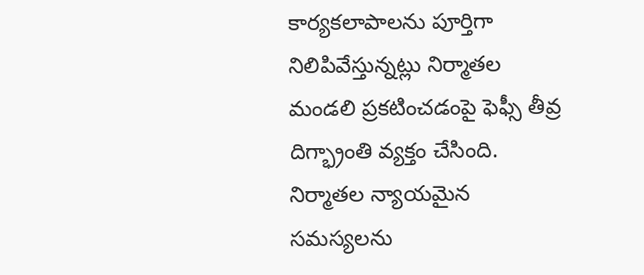కార్యకలాపాలను పూర్తిగా నిలిపివేస్తున్నట్లు నిర్మాతల మండలి ప్రకటించడంపై ఫెఫ్సీ తీవ్ర దిగ్భ్రాంతి వ్యక్తం చేసింది. నిర్మాతల న్యాయమైన సమస్యలను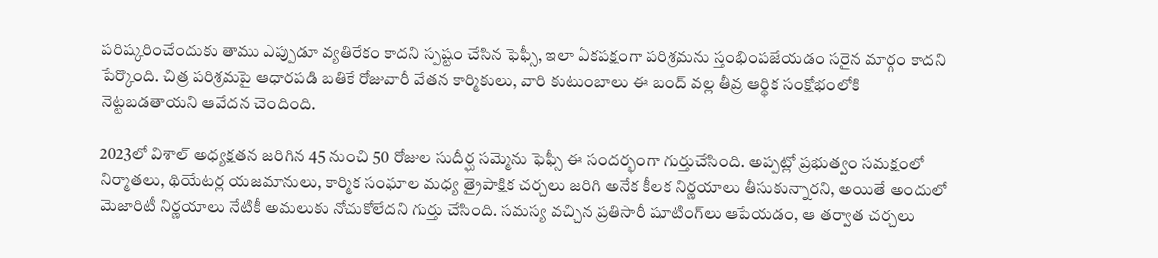పరిష్కరించేందుకు తాము ఎప్పుడూ వ్యతిరేకం కాదని స్పష్టం చేసిన ఫెఫ్సీ, ఇలా ఏకపక్షంగా పరిశ్రమను స్తంభింపజేయడం సరైన మార్గం కాదని పేర్కొంది. చిత్ర పరిశ్రమపై ఆధారపడి బతికే రోజువారీ వేతన కార్మికులు, వారి కుటుంబాలు ఈ బంద్ వల్ల తీవ్ర ఆర్థిక సంక్షోభంలోకి నెట్టబడతాయని ఆవేదన చెందింది.

2023లో విశాల్ అధ్యక్షతన జరిగిన 45 నుంచి 50 రోజుల సుదీర్ఘ సమ్మెను ఫెఫ్సీ ఈ సందర్భంగా గుర్తుచేసింది. అప్పట్లో ప్రభుత్వం సమక్షంలో నిర్మాతలు, థియేటర్ల యజమానులు, కార్మిక సంఘాల మధ్య త్రైపాక్షిక చర్చలు జరిగి అనేక కీలక నిర్ణయాలు తీసుకున్నారని, అయితే అందులో మెజారిటీ నిర్ణయాలు నేటికీ అమలుకు నోచుకోలేదని గుర్తు చేసింది. సమస్య వచ్చిన ప్రతిసారీ షూటింగ్‌లు ఆపేయడం, ఆ తర్వాత చర్చలు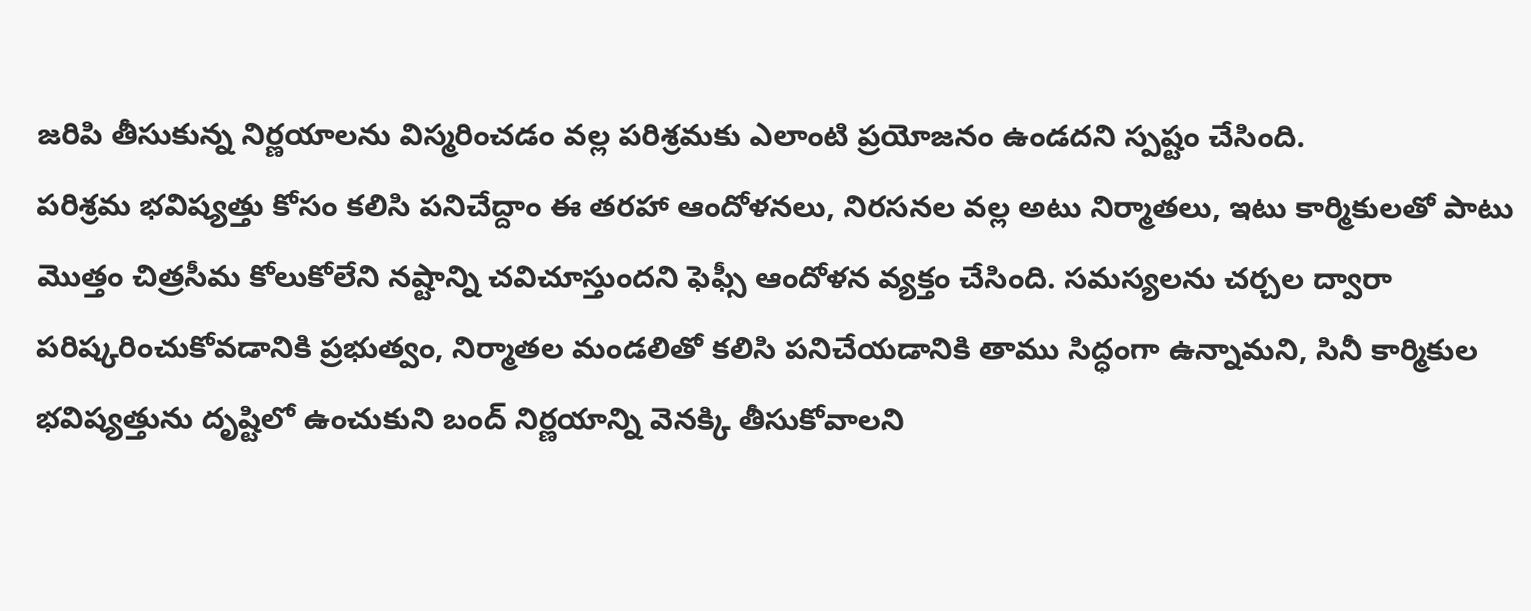జరిపి తీసుకున్న నిర్ణయాలను విస్మరించడం వల్ల పరిశ్రమకు ఎలాంటి ప్రయోజనం ఉండదని స్పష్టం చేసింది.
పరిశ్రమ భవిష్యత్తు కోసం కలిసి పనిచేద్దాం ఈ తరహా ఆందోళనలు, నిరసనల వల్ల అటు నిర్మాతలు, ఇటు కార్మికులతో పాటు మొత్తం చిత్రసీమ కోలుకోలేని నష్టాన్ని చవిచూస్తుందని ఫెఫ్సీ ఆందోళన వ్యక్తం చేసింది. సమస్యలను చర్చల ద్వారా పరిష్కరించుకోవడానికి ప్రభుత్వం, నిర్మాతల మండలితో కలిసి పనిచేయడానికి తాము సిద్ధంగా ఉన్నామని, సినీ కార్మికుల భవిష్యత్తును దృష్టిలో ఉంచుకుని బంద్ నిర్ణయాన్ని వెనక్కి తీసుకోవాలని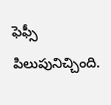ఫెఫ్సీ పిలుపునిచ్చింది.